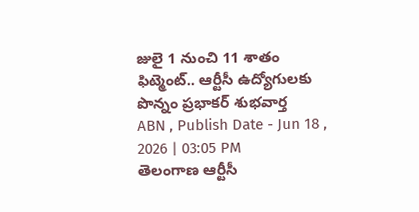జులై 1 నుంచి 11 శాతం ఫిట్మెంట్.. ఆర్టీసీ ఉద్యోగులకు పొన్నం ప్రభాకర్ శుభవార్త
ABN , Publish Date - Jun 18 , 2026 | 03:05 PM
తెలంగాణ ఆర్టీసీ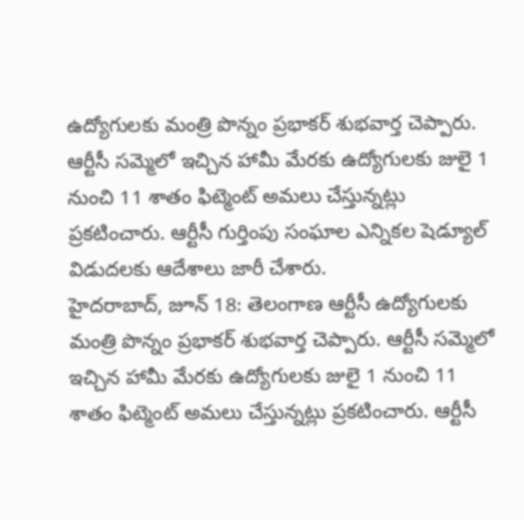ఉద్యోగులకు మంత్రి పొన్నం ప్రభాకర్ శుభవార్త చెప్పారు. ఆర్టీసీ సమ్మెలో ఇచ్చిన హామీ మేరకు ఉద్యోగులకు జులై 1 నుంచి 11 శాతం ఫిట్మెంట్ అమలు చేస్తున్నట్లు ప్రకటించారు. ఆర్టీసీ గుర్తింపు సంఘాల ఎన్నికల షెడ్యూల్ విడుదలకు ఆదేశాలు జారీ చేశారు.
హైదరాబాద్, జూన్ 18: తెలంగాణ ఆర్టీసీ ఉద్యోగులకు మంత్రి పొన్నం ప్రభాకర్ శుభవార్త చెప్పారు. ఆర్టీసీ సమ్మెలో ఇచ్చిన హామీ మేరకు ఉద్యోగులకు జులై 1 నుంచి 11 శాతం ఫిట్మెంట్ అమలు చేస్తున్నట్లు ప్రకటించారు. ఆర్టీసీ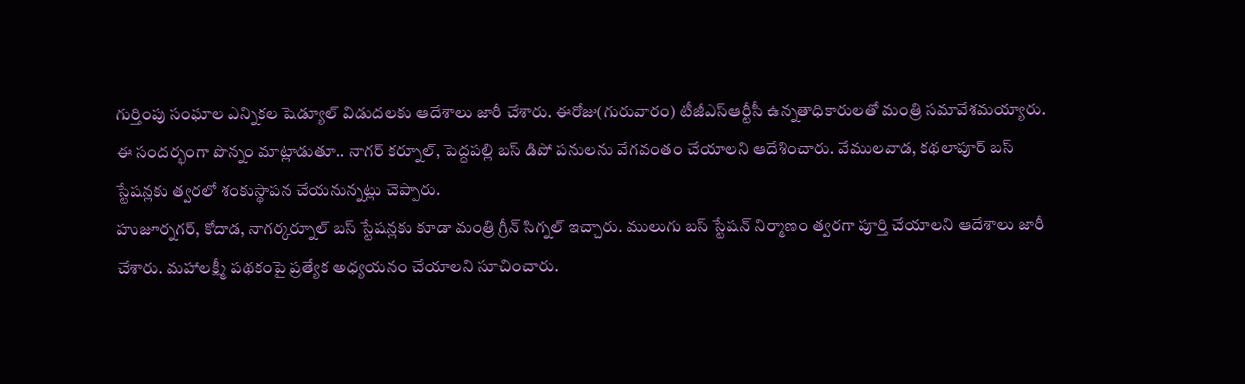గుర్తింపు సంఘాల ఎన్నికల షెడ్యూల్ విడుదలకు ఆదేశాలు జారీ చేశారు. ఈరోజు(గురువారం) టీజీఎస్ఆర్టీసీ ఉన్నతాధికారులతో మంత్రి సమావేశమయ్యారు. ఈ సందర్భంగా పొన్నం మాట్లాడుతూ.. నాగర్ కర్నూల్, పెద్దపల్లి బస్ డిపో పనులను వేగవంతం చేయాలని ఆదేశించారు. వేములవాడ, కథలాపూర్ బస్ స్టేషన్లకు త్వరలో శంకుస్థాపన చేయనున్నట్లు చెప్పారు.
హుజూర్నగర్, కోదాడ, నాగర్కర్నూల్ బస్ స్టేషన్లకు కూడా మంత్రి గ్రీన్ సిగ్నల్ ఇచ్చారు. ములుగు బస్ స్టేషన్ నిర్మాణం త్వరగా పూర్తి చేయాలని ఆదేశాలు జారీ చేశారు. మహాలక్ష్మీ పథకంపై ప్రత్యేక అధ్యయనం చేయాలని సూచించారు.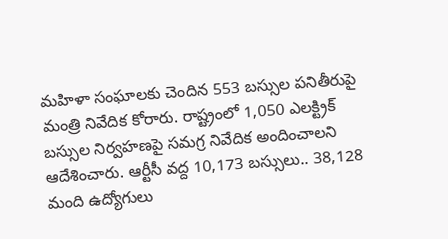మహిళా సంఘాలకు చెందిన 553 బస్సుల పనితీరుపై మంత్రి నివేదిక కోరారు. రాష్ట్రంలో 1,050 ఎలక్ట్రిక్ బస్సుల నిర్వహణపై సమగ్ర నివేదిక అందించాలని ఆదేశించారు. ఆర్టీసీ వద్ద 10,173 బస్సులు.. 38,128 మంది ఉద్యోగులు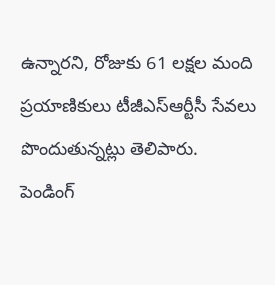ఉన్నారని, రోజుకు 61 లక్షల మంది ప్రయాణికులు టీజీఎస్ఆర్టీసీ సేవలు పొందుతున్నట్లు తెలిపారు.
పెండింగ్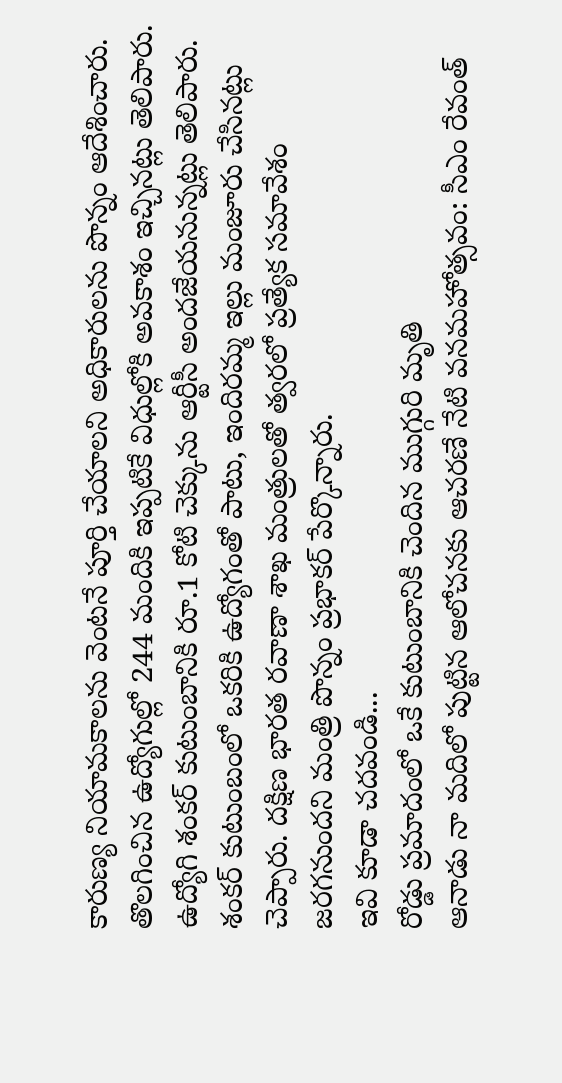కారుణ్య నియామకాలను వెంటనే పూర్తి చేయాలని అధికారులను పొన్నం ఆదేశించారు. తొలగించిన ఉద్యోగుల్లో 244 మందికి ఇప్పటికే విధుల్లోకి అవకాశం ఇచ్చినట్లు తెలిపారు. ఉద్యోగి శంకర్ కుటుంబానికి రూ.1 కోటి చెక్కును ఆర్టీసీ అందజేయనున్నట్లు తెలిపారు. శంకర్ కుటుంబంలో ఒకరికి ఉద్యోగంతో పాటు, ఇందిరమ్మ ఇల్లు మంజూరు చేసినట్లు చెప్పారు. దక్షిణ భారత రవాణా శాఖ మంత్రులతో త్వరలో ప్రత్యేక సమావేశం జరగనుందని మంత్రి పొన్నం ప్రభాకర్ పేర్కొన్నారు.
ఇవి కూడా చదవండి...
రోడ్డు ప్రమాదంలో ఒకే కుటుంబానికి చెందిన ముగ్గురి మృతి
ఆనాడు నా మదిలో పుట్టిన ఆలోచనకు ఆచరణే నేటి వనమహోత్సవం: సీఎం రేవంత్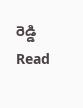రెడ్డి
Read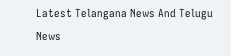Latest Telangana News And Telugu News